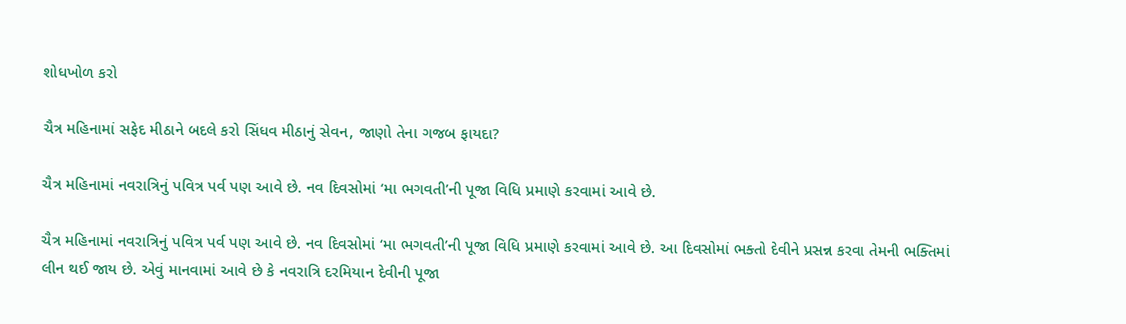શોધખોળ કરો

ચૈત્ર મહિનામાં સફેદ મીઠાને બદલે કરો સિંધવ મીઠાનું સેવન, જાણો તેના ગજબ ફાયદા?

ચૈત્ર મહિનામાં નવરાત્રિનું પવિત્ર પર્વ પણ આવે છે. નવ દિવસોમાં ‘મા ભગવતી’ની પૂજા વિધિ પ્રમાણે કરવામાં આવે છે.

ચૈત્ર મહિનામાં નવરાત્રિનું પવિત્ર પર્વ પણ આવે છે. નવ દિવસોમાં ‘મા ભગવતી’ની પૂજા વિધિ પ્રમાણે કરવામાં આવે છે. આ દિવસોમાં ભક્તો દેવીને પ્રસન્ન કરવા તેમની ભક્તિમાં લીન થઈ જાય છે. એવું માનવામાં આવે છે કે નવરાત્રિ દરમિયાન દેવીની પૂજા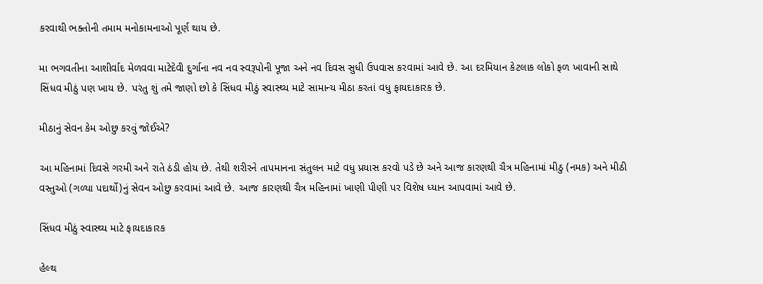કરવાથી ભક્તોની તમામ મનોકામનાઓ પૂર્ણ થાય છે.

મા ભગવતીના આશીર્વાદ મેળવવા માટેદેવી દુર્ગાના નવ નવ સ્વરૂપોની પૂજા અને નવ દિવસ સુધી ઉપવાસ કરવામાં આવે છે. આ દરમિયાન કેટલાક લોકો ફળ ખાવાની સાથે સિંધવ મીઠું પણ ખાય છે. પરંતુ શું તમે જાણો છો કે સિંધવ મીઠું સ્વાસ્થ્ય માટે સામાન્ય મીઠા કરતાં વધુ ફાયદાકારક છે.

મીઠાનું સેવન કેમ ઓછુ કરવું જોઈએ?

આ મહિનામાં દિવસે ગરમી અને રાતે ઠંડી હોય છે. તેથી શરીરને તાપમાનના સંતુલન માટે વધુ પ્રયાસ કરવો પડે છે અને આજ કારણથી ચૈત્ર મહિનામાં મીઠુ (નમક) અને મીઠી વસ્તુઓ (ગળ્યા પદાર્થો)નું સેવન ઓછુ કરવામાં આવે છે. આજ કારણથી ચૈત્ર મહિનામાં ખાણી પીણી પર વિશેષ ધ્યાન આપવામાં આવે છે.

સિંધવ મીઠું સ્વાસ્થ્ય માટે ફાયદાકારક

હેલ્થ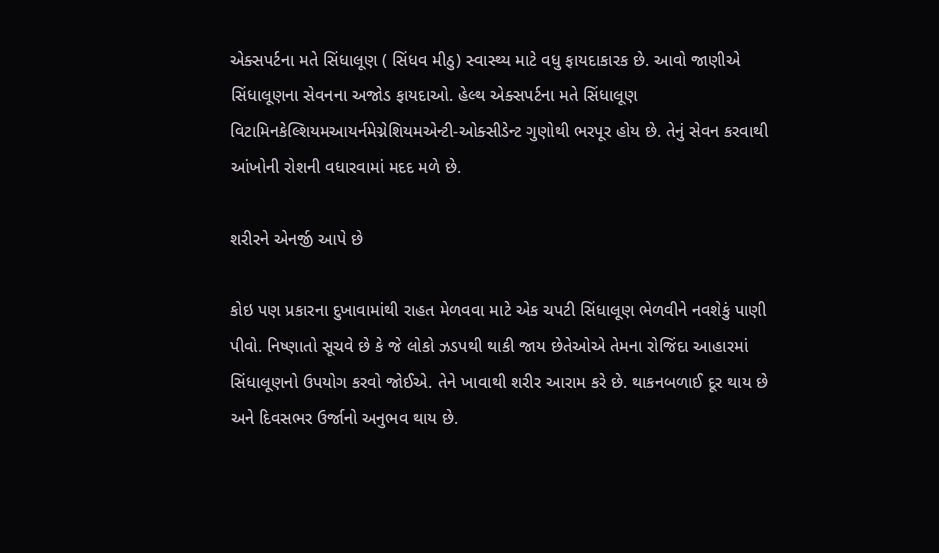એક્સપર્ટના મતે સિંધાલૂણ ( સિંધવ મીઠુ) સ્વાસ્થ્ય માટે વધુ ફાયદાકારક છે. આવો જાણીએ સિંધાલૂણના સેવનના અજોડ ફાયદાઓ. હેલ્થ એક્સપર્ટના મતે સિંધાલૂણ વિટામિનકેલ્શિયમઆયર્નમેગ્નેશિયમએન્ટી-ઓક્સીડેન્ટ ગુણોથી ભરપૂર હોય છે. તેનું સેવન કરવાથી આંખોની રોશની વધારવામાં મદદ મળે છે.

શરીરને એનર્જી આપે છે

કોઇ પણ પ્રકારના દુખાવામાંથી રાહત મેળવવા માટે એક ચપટી સિંધાલૂણ ભેળવીને નવશેકું પાણી પીવો. નિષ્ણાતો સૂચવે છે કે જે લોકો ઝડપથી થાકી જાય છેતેઓએ તેમના રોજિંદા આહારમાં સિંધાલૂણનો ઉપયોગ કરવો જોઈએ. તેને ખાવાથી શરીર આરામ કરે છે. થાકનબળાઈ દૂર થાય છે અને દિવસભર ઉર્જાનો અનુભવ થાય છે.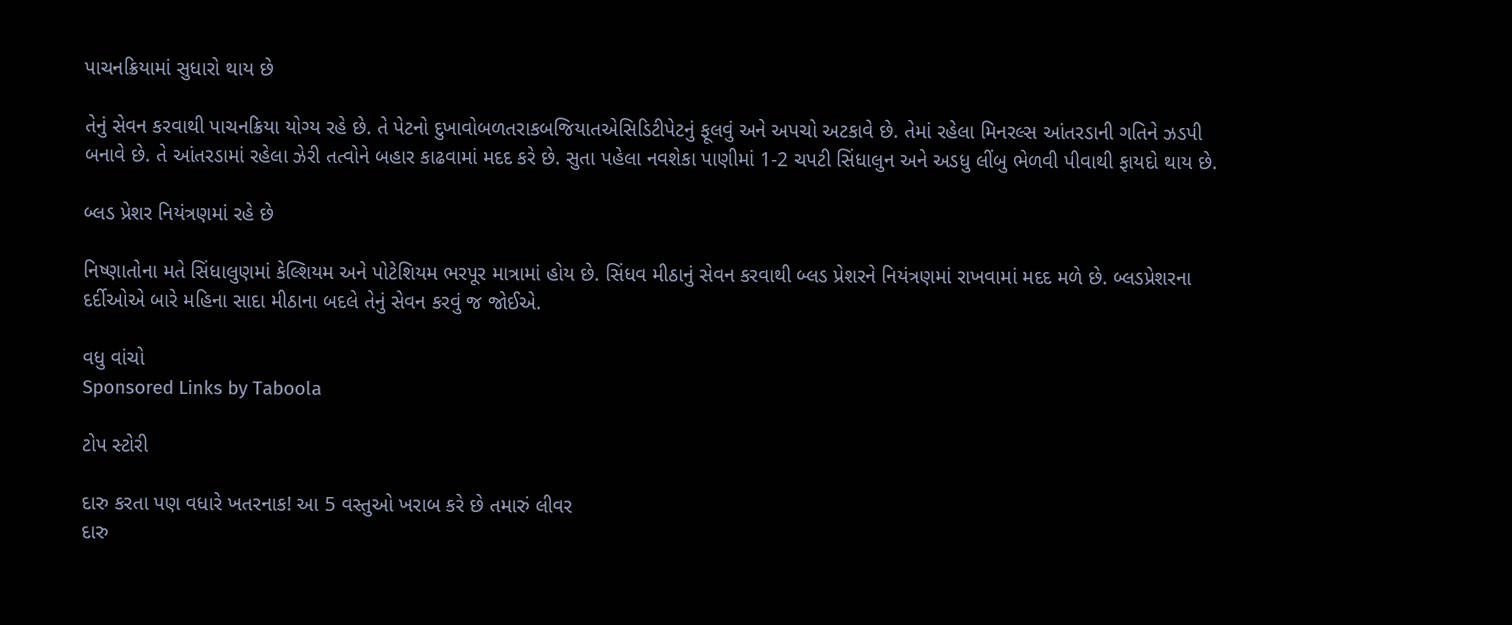પાચનક્રિયામાં સુધારો થાય છે

તેનું સેવન કરવાથી પાચનક્રિયા યોગ્ય રહે છે. તે પેટનો દુખાવોબળતરાકબજિયાતએસિડિટીપેટનું ફૂલવું અને અપચો અટકાવે છે. તેમાં રહેલા મિનરલ્સ આંતરડાની ગતિને ઝડપી બનાવે છે. તે આંતરડામાં રહેલા ઝેરી તત્વોને બહાર કાઢવામાં મદદ કરે છે. સુતા પહેલા નવશેકા પાણીમાં 1-2 ચપટી સિંધાલુન અને અડધુ લીંબુ ભેળવી પીવાથી ફાયદો થાય છે.

બ્લડ પ્રેશર નિયંત્રણમાં રહે છે

નિષ્ણાતોના મતે સિંધાલુણમાં કેલ્શિયમ અને પોટેશિયમ ભરપૂર માત્રામાં હોય છે. સિંધવ મીઠાનું સેવન કરવાથી બ્લડ પ્રેશરને નિયંત્રણમાં રાખવામાં મદદ મળે છે. બ્લડપ્રેશરના દર્દીઓએ બારે મહિના સાદા મીઠાના બદલે તેનું સેવન કરવું જ જોઈએ.

વધુ વાંચો
Sponsored Links by Taboola

ટોપ સ્ટોરી

દારુ કરતા પણ વધારે ખતરનાક! આ 5 વસ્તુઓ ખરાબ કરે છે તમારું લીવર
દારુ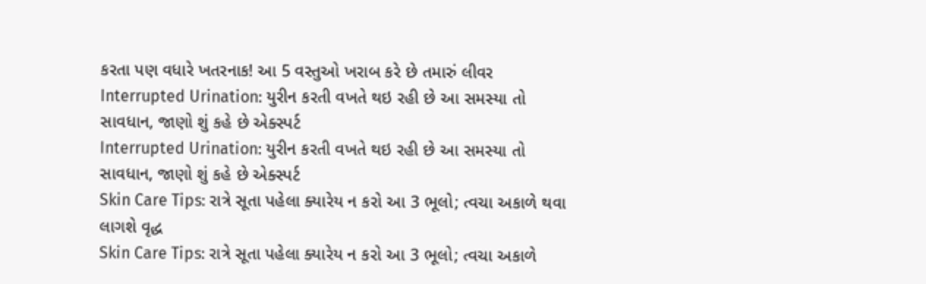કરતા પણ વધારે ખતરનાક! આ 5 વસ્તુઓ ખરાબ કરે છે તમારું લીવર
Interrupted Urination: યુરીન કરતી વખતે થઇ રહી છે આ સમસ્યા તો સાવધાન, જાણો શું કહે છે એક્સ્પર્ટ
Interrupted Urination: યુરીન કરતી વખતે થઇ રહી છે આ સમસ્યા તો સાવધાન, જાણો શું કહે છે એક્સ્પર્ટ
Skin Care Tips: રાત્રે સૂતા પહેલા ક્યારેય ન કરો આ 3 ભૂલો; ત્વચા અકાળે થવા લાગશે વૃદ્ધ
Skin Care Tips: રાત્રે સૂતા પહેલા ક્યારેય ન કરો આ 3 ભૂલો; ત્વચા અકાળે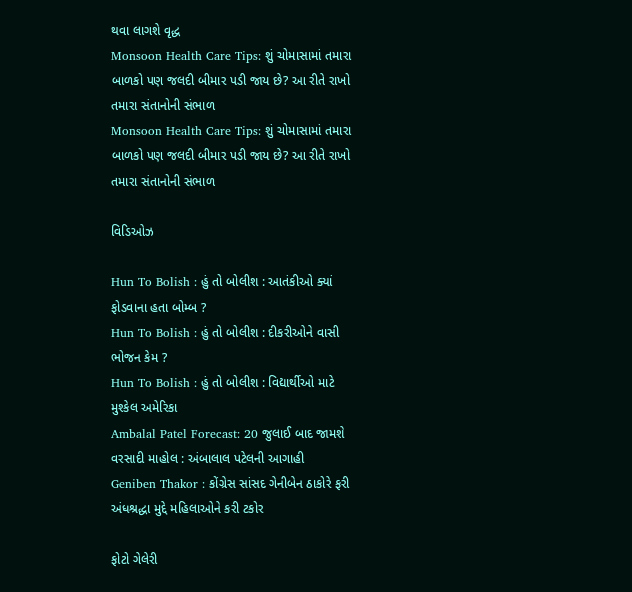થવા લાગશે વૃદ્ધ
Monsoon Health Care Tips: શું ચોમાસામાં તમારા બાળકો પણ જલદી બીમાર પડી જાય છે? આ રીતે રાખો તમારા સંતાનોની સંભાળ
Monsoon Health Care Tips: શું ચોમાસામાં તમારા બાળકો પણ જલદી બીમાર પડી જાય છે? આ રીતે રાખો તમારા સંતાનોની સંભાળ

વિડિઓઝ

Hun To Bolish : હું તો બોલીશ : આતંકીઓ ક્યાં ફોડવાના હતા બોમ્બ ?
Hun To Bolish : હું તો બોલીશ : દીકરીઓને વાસી ભોજન કેમ ?
Hun To Bolish : હું તો બોલીશ : વિદ્યાર્થીઓ માટે મુશ્કેલ અમેરિકા
Ambalal Patel Forecast: 20 જુલાઈ બાદ જામશે વરસાદી માહોલ : અંબાલાલ પટેલની આગાહી
Geniben Thakor : કોંગ્રેસ સાંસદ ગેનીબેન ઠાકોરે ફરી અંધશ્રદ્ધા મુદ્દે મહિલાઓને કરી ટકોર

ફોટો ગેલેરી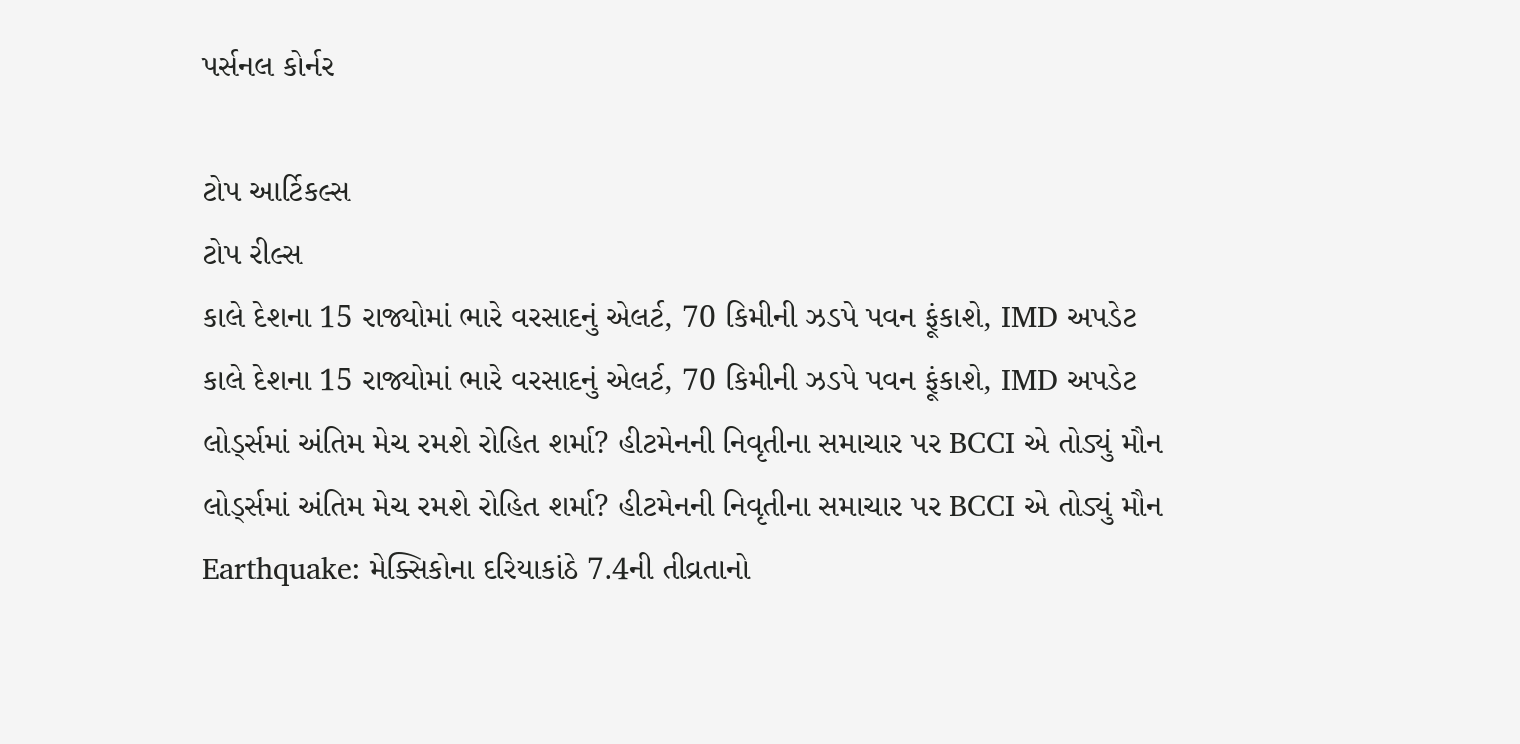પર્સનલ કોર્નર

ટોપ આર્ટિકલ્સ
ટોપ રીલ્સ
કાલે દેશના 15 રાજ્યોમાં ભારે વરસાદનું એલર્ટ, 70 કિમીની ઝડપે પવન ફૂંકાશે, IMD અપડેટ
કાલે દેશના 15 રાજ્યોમાં ભારે વરસાદનું એલર્ટ, 70 કિમીની ઝડપે પવન ફૂંકાશે, IMD અપડેટ
લોર્ડ્સમાં અંતિમ મેચ રમશે રોહિત શર્મા? હીટમેનની નિવૃતીના સમાચાર પર BCCI એ તોડ્યું મૌન
લોર્ડ્સમાં અંતિમ મેચ રમશે રોહિત શર્મા? હીટમેનની નિવૃતીના સમાચાર પર BCCI એ તોડ્યું મૌન
Earthquake: મેક્સિકોના દરિયાકાંઠે 7.4ની તીવ્રતાનો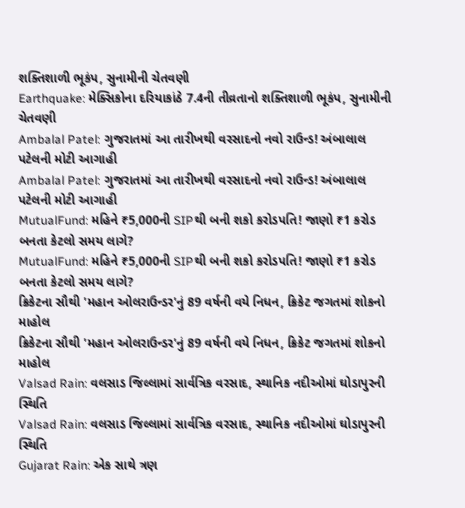શક્તિશાળી ભૂકંપ, સુનામીની ચેતવણી
Earthquake: મેક્સિકોના દરિયાકાંઠે 7.4ની તીવ્રતાનો શક્તિશાળી ભૂકંપ, સુનામીની ચેતવણી
Ambalal Patel: ગુજરાતમાં આ તારીખથી વરસાદનો નવો રાઉન્ડ! અંબાલાલ પટેલની મોટી આગાહી
Ambalal Patel: ગુજરાતમાં આ તારીખથી વરસાદનો નવો રાઉન્ડ! અંબાલાલ પટેલની મોટી આગાહી
MutualFund: મહિને ₹5,000ની SIPથી બની શકો કરોડપતિ! જાણો ₹1 કરોડ બનતા કેટલો સમય લાગે?
MutualFund: મહિને ₹5,000ની SIPથી બની શકો કરોડપતિ! જાણો ₹1 કરોડ બનતા કેટલો સમય લાગે?
ક્રિકેટના સૌથી 'મહાન ઓલરાઉન્ડર'નું 89 વર્ષની વયે નિધન, ક્રિકેટ જગતમાં શોકનો માહોલ
ક્રિકેટના સૌથી 'મહાન ઓલરાઉન્ડર'નું 89 વર્ષની વયે નિધન, ક્રિકેટ જગતમાં શોકનો માહોલ
Valsad Rain: વલસાડ જિલ્લામાં સાર્વત્રિક વરસાદ, સ્થાનિક નદીઓમાં ઘોડાપુરની સ્થિતિ
Valsad Rain: વલસાડ જિલ્લામાં સાર્વત્રિક વરસાદ, સ્થાનિક નદીઓમાં ઘોડાપુરની સ્થિતિ
Gujarat Rain: એક સાથે ત્રણ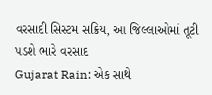વરસાદી સિસ્ટમ સક્રિય, આ જિલ્લાઓમાં તૂટી પડશે ભારે વરસાદ
Gujarat Rain: એક સાથે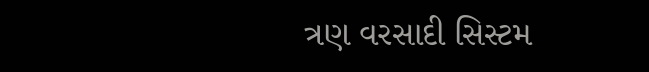ત્રણ વરસાદી સિસ્ટમ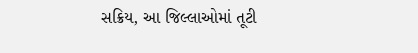સક્રિય, આ જિલ્લાઓમાં તૂટી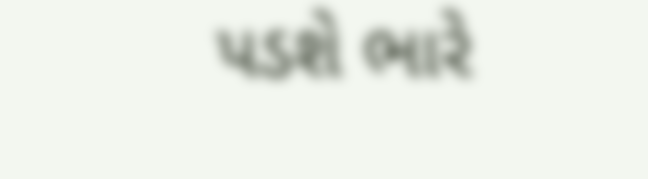પડશે ભારે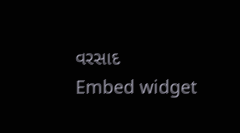વરસાદ
Embed widget